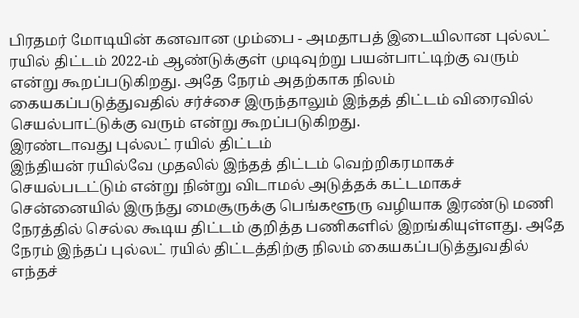பிரதமர் மோடியின் கனவான மும்பை - அமதாபத் இடையிலான புல்லட் ரயில் திட்டம் 2022-ம் ஆண்டுக்குள் முடிவுற்று பயன்பாட்டிற்கு வரும் என்று கூறப்படுகிறது. அதே நேரம் அதற்காக நிலம் கையகப்படுத்துவதில் சர்ச்சை இருந்தாலும் இந்தத் திட்டம் விரைவில் செயல்பாட்டுக்கு வரும் என்று கூறப்படுகிறது.
இரண்டாவது புல்லட் ரயில் திட்டம்
இந்தியன் ரயில்வே முதலில் இந்தத் திட்டம் வெற்றிகரமாகச் செயல்படட்டும் என்று நின்று விடாமல் அடுத்தக் கட்டமாகச் சென்னையில் இருந்து மைசூருக்கு பெங்களூரு வழியாக இரண்டு மணி நேரத்தில் செல்ல கூடிய திட்டம் குறித்த பணிகளில் இறங்கியுள்ளது. அதே நேரம் இந்தப் புல்லட் ரயில் திட்டத்திற்கு நிலம் கையகப்படுத்துவதில் எந்தச்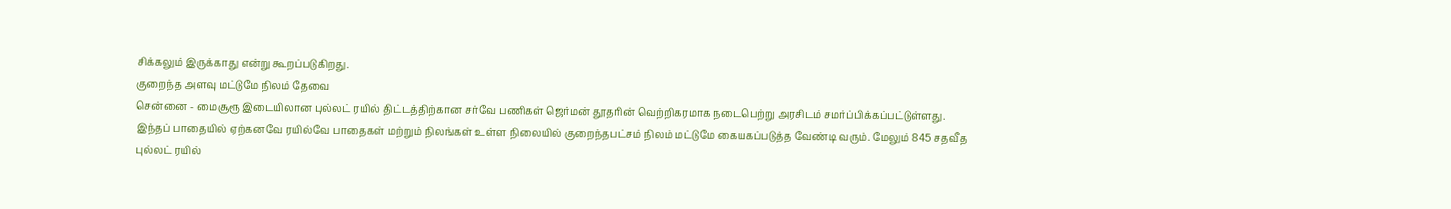சிக்கலும் இருக்காது என்று கூறப்படுகிறது.
குறைந்த அளவு மட்டுமே நிலம் தேவை
சென்னை - மைசூரூ இடையிலான புல்லட் ரயில் திட்டத்திற்கான சர்வே பணிகள் ஜெர்மன் தூதரின் வெற்றிகரமாக நடைபெற்று அரசிடம் சமர்ப்பிக்கப்பட்டுள்ளது.
இந்தப் பாதையில் ஏற்கனவே ரயில்வே பாதைகள் மற்றும் நிலங்கள் உள்ள நிலையில் குறைந்தபட்சம் நிலம் மட்டுமே கையகப்படுத்த வேண்டி வரும். மேலும் 845 சதவீத புல்லட் ரயில்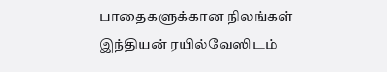பாதைகளுக்கான நிலங்கள் இந்தியன் ரயில்வேஸிடம்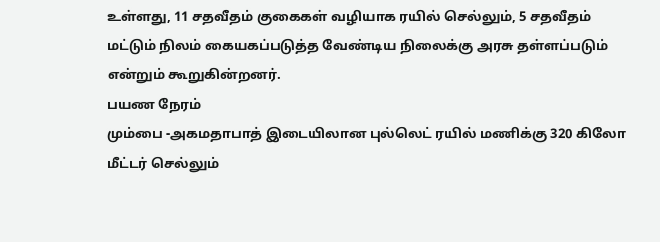உள்ளது, 11 சதவீதம் குகைகள் வழியாக ரயில் செல்லும், 5 சதவீதம் மட்டும் நிலம் கையகப்படுத்த வேண்டிய நிலைக்கு அரசு தள்ளப்படும் என்றும் கூறுகின்றனர்.
பயண நேரம்
மும்பை -அகமதாபாத் இடையிலான புல்லெட் ரயில் மணிக்கு 320 கிலோ மீட்டர் செல்லும்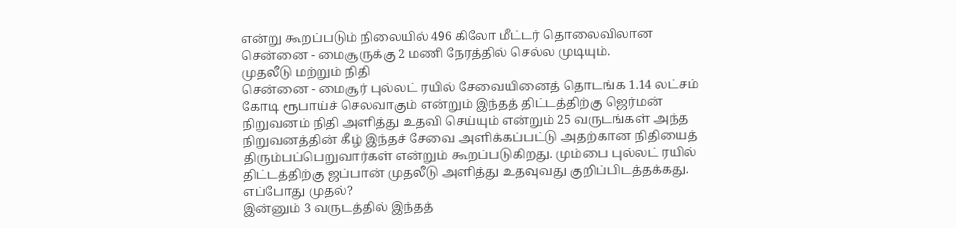என்று கூறப்படும் நிலையில் 496 கிலோ மீட்டர் தொலைவிலான சென்னை - மைசூருக்கு 2 மணி நேரத்தில் செல்ல முடியும்.
முதலீடு மற்றும் நிதி
சென்னை - மைசூர் புல்லட் ரயில் சேவையினைத் தொடங்க 1.14 லட்சம் கோடி ரூபாய்ச் செலவாகும் என்றும் இந்தத் திட்டத்திற்கு ஜெர்மன் நிறுவனம் நிதி அளித்து உதவி செய்யும் என்றும் 25 வருடங்கள் அந்த நிறுவனத்தின் கீழ் இந்தச் சேவை அளிக்கப்பட்டு அதற்கான நிதியைத் திரும்பப்பெறுவார்கள் என்றும் கூறப்படுகிறது. மும்பை புல்லட் ரயில் திட்டத்திற்கு ஜப்பான் முதலீடு அளித்து உதவுவது குறிப்பிடத்தக்கது.
எப்போது முதல்?
இன்னும் 3 வருடத்தில் இந்தத்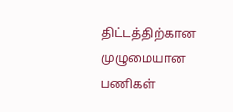திட்டத்திற்கான முழுமையான பணிகள்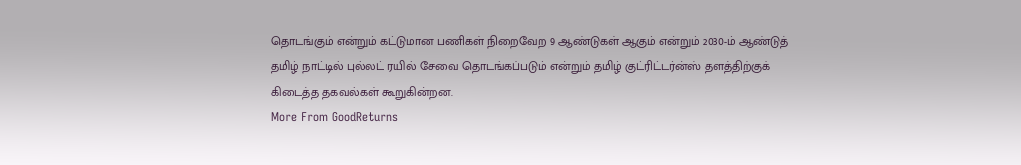தொடங்கும் என்றும் கட்டுமான பணிகள் நிறைவேற 9 ஆண்டுகள் ஆகும் என்றும் 2030-ம் ஆண்டுத் தமிழ் நாட்டில் புல்லட் ரயில் சேவை தொடங்கப்படும் என்றும் தமிழ் குட்ரிட்டர்ன்ஸ் தளத்திற்குக் கிடைத்த தகவல்கள் கூறுகின்றன.
More From GoodReturns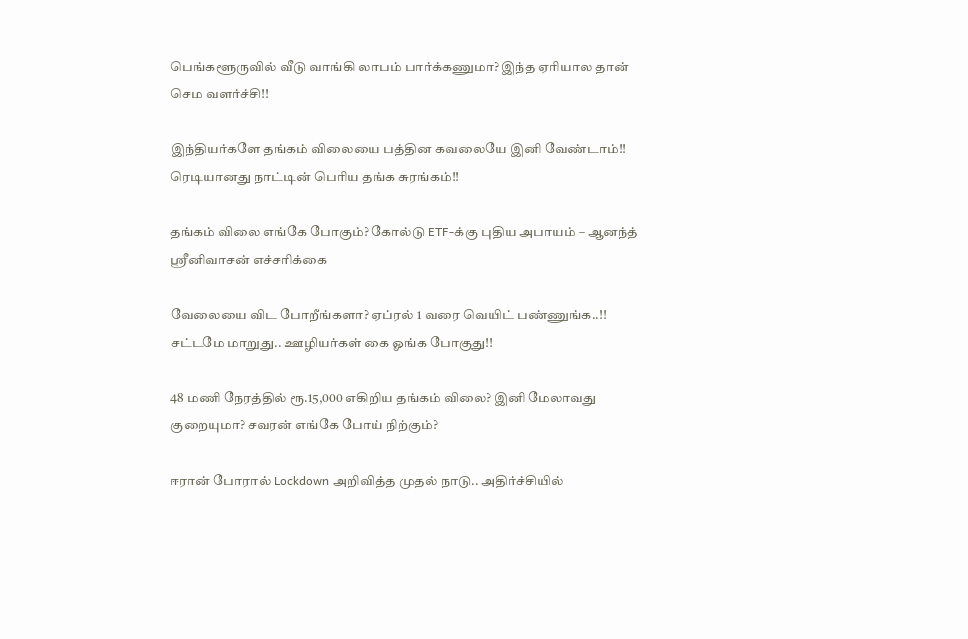பெங்களூருவில் வீடு வாங்கி லாபம் பார்க்கணுமா? இந்த ஏரியால தான் செம வளர்ச்சி!!

இந்தியர்களே தங்கம் விலையை பத்தின கவலையே இனி வேண்டாம்!! ரெடியானது நாட்டின் பெரிய தங்க சுரங்கம்!!

தங்கம் விலை எங்கே போகும்? கோல்டு ETF-க்கு புதிய அபாயம் – ஆனந்த் ஸ்ரீனிவாசன் எச்சரிக்கை

வேலையை விட போறீங்களா? ஏப்ரல் 1 வரை வெயிட் பண்ணுங்க..!! சட்டமே மாறுது.. ஊழியர்கள் கை ஓங்க போகுது!!

48 மணி நேரத்தில் ரூ.15,000 எகிறிய தங்கம் விலை? இனி மேலாவது குறையுமா? சவரன் எங்கே போய் நிற்கும்?

ஈரான் போரால் Lockdown அறிவித்த முதல் நாடு.. அதிர்ச்சியில்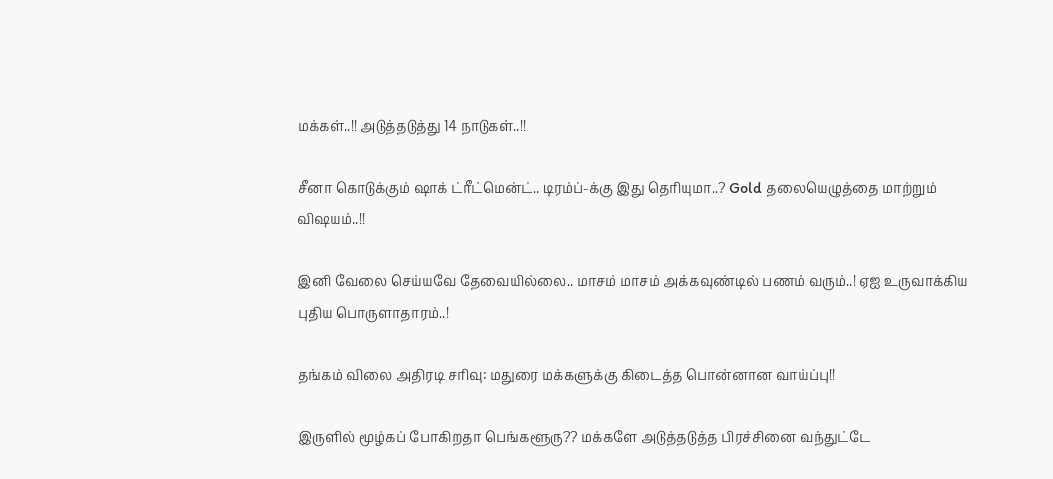மக்கள்..!! அடுத்தடுத்து 14 நாடுகள்..!!

சீனா கொடுக்கும் ஷாக் ட்ரீட்மென்ட்.. டிரம்ப்-க்கு இது தெரியுமா..? Gold தலையெழுத்தை மாற்றும் விஷயம்..!!

இனி வேலை செய்யவே தேவையில்லை.. மாசம் மாசம் அக்கவுண்டில் பணம் வரும்..! ஏஐ உருவாக்கிய புதிய பொருளாதாரம்..!

தங்கம் விலை அதிரடி சரிவு: மதுரை மக்களுக்கு கிடைத்த பொன்னான வாய்ப்பு!!

இருளில் மூழ்கப் போகிறதா பெங்களூரு?? மக்களே அடுத்தடுத்த பிரச்சினை வந்துட்டே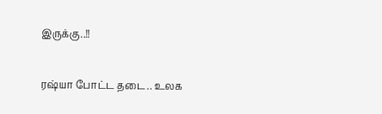இருக்கு..!!

ரஷ்யா போட்ட தடை.. உலக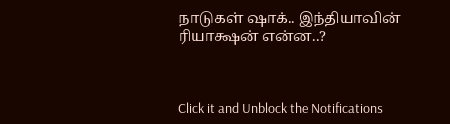நாடுகள் ஷாக்.. இந்தியாவின் ரியாக்ஷன் என்ன..?



Click it and Unblock the Notifications